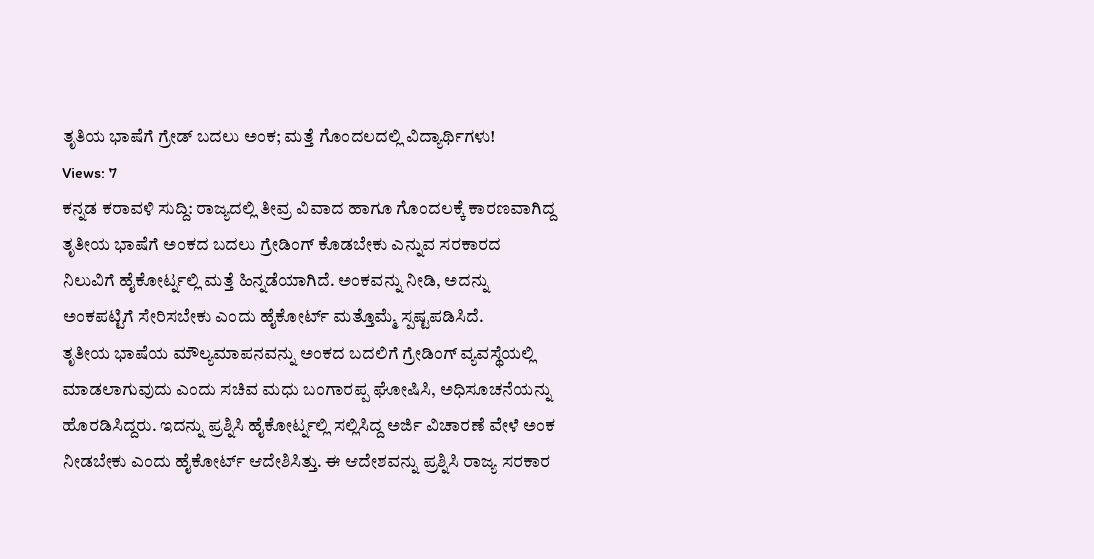ತೃತಿಯ ಭಾಷೆಗೆ ಗ್ರೇಡ್ ಬದಲು ಅಂಕ; ಮತ್ತೆ ಗೊಂದಲದಲ್ಲಿ ವಿದ್ಯಾರ್ಥಿಗಳು!
Views: 7
ಕನ್ನಡ ಕರಾವಳಿ ಸುದ್ದಿ: ರಾಜ್ಯದಲ್ಲಿ ತೀವ್ರ ವಿವಾದ ಹಾಗೂ ಗೊಂದಲಕ್ಕೆ ಕಾರಣವಾಗಿದ್ದ ತೃತೀಯ ಭಾಷೆಗೆ ಅಂಕದ ಬದಲು ಗ್ರೇಡಿಂಗ್ ಕೊಡಬೇಕು ಎನ್ನುವ ಸರಕಾರದ ನಿಲುವಿಗೆ ಹೈಕೋರ್ಟ್ನಲ್ಲಿ ಮತ್ತೆ ಹಿನ್ನಡೆಯಾಗಿದೆ. ಅಂಕವನ್ನು ನೀಡಿ, ಅದನ್ನು ಅಂಕಪಟ್ಟಿಗೆ ಸೇರಿಸಬೇಕು ಎಂದು ಹೈಕೋರ್ಟ್ ಮತ್ತೊಮ್ಮೆ ಸ್ಪಷ್ಟಪಡಿಸಿದೆ.
ತೃತೀಯ ಭಾಷೆಯ ಮೌಲ್ಯಮಾಪನವನ್ನು ಅಂಕದ ಬದಲಿಗೆ ಗ್ರೇಡಿಂಗ್ ವ್ಯವಸ್ಥೆಯಲ್ಲಿ ಮಾಡಲಾಗುವುದು ಎಂದು ಸಚಿವ ಮಧು ಬಂಗಾರಪ್ಪ ಘೋಷಿಸಿ, ಅಧಿಸೂಚನೆಯನ್ನು ಹೊರಡಿಸಿದ್ದರು. ಇದನ್ನು ಪ್ರಶ್ನಿಸಿ ಹೈಕೋರ್ಟ್ನಲ್ಲಿ ಸಲ್ಲಿಸಿದ್ದ ಅರ್ಜಿ ವಿಚಾರಣೆ ವೇಳೆ ಅಂಕ ನೀಡಬೇಕು ಎಂದು ಹೈಕೋರ್ಟ್ ಆದೇಶಿಸಿತ್ತು. ಈ ಆದೇಶವನ್ನು ಪ್ರಶ್ನಿಸಿ ರಾಜ್ಯ ಸರಕಾರ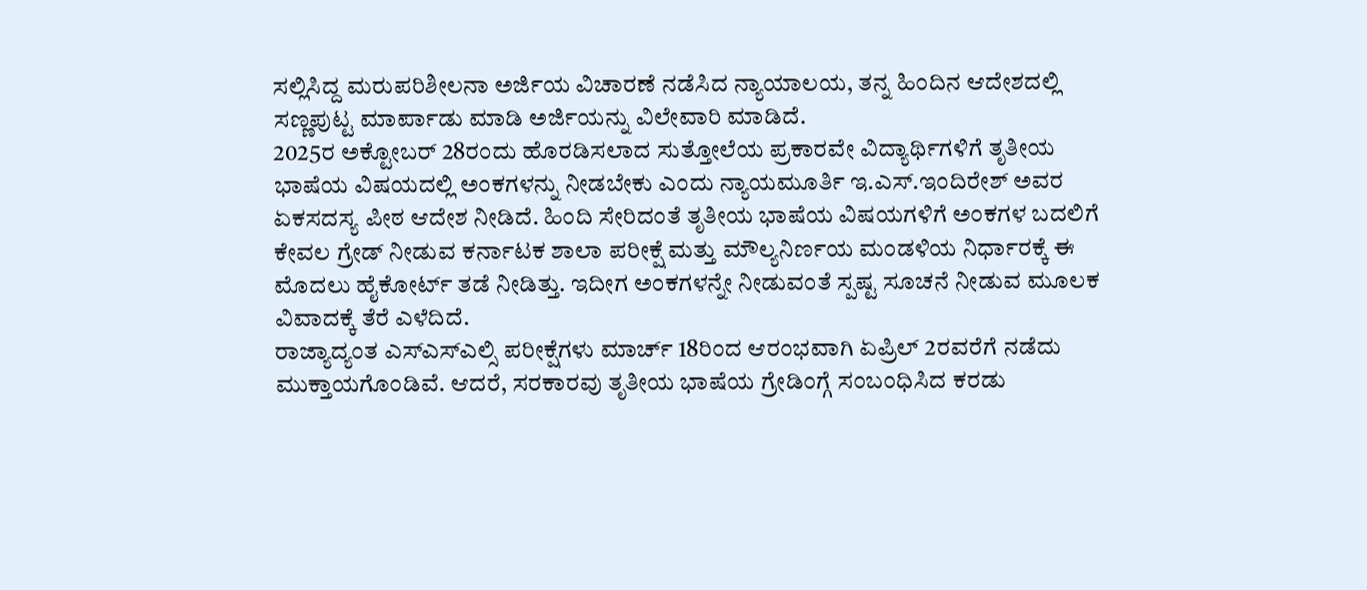ಸಲ್ಲಿಸಿದ್ದ ಮರುಪರಿಶೀಲನಾ ಅರ್ಜಿಯ ವಿಚಾರಣೆ ನಡೆಸಿದ ನ್ಯಾಯಾಲಯ, ತನ್ನ ಹಿಂದಿನ ಆದೇಶದಲ್ಲಿ ಸಣ್ಣಪುಟ್ಟ ಮಾರ್ಪಾಡು ಮಾಡಿ ಅರ್ಜಿಯನ್ನು ವಿಲೇವಾರಿ ಮಾಡಿದೆ.
2025ರ ಅಕ್ಟೋಬರ್ 28ರಂದು ಹೊರಡಿಸಲಾದ ಸುತ್ತೋಲೆಯ ಪ್ರಕಾರವೇ ವಿದ್ಯಾರ್ಥಿಗಳಿಗೆ ತೃತೀಯ ಭಾಷೆಯ ವಿಷಯದಲ್ಲಿ ಅಂಕಗಳನ್ನು ನೀಡಬೇಕು ಎಂದು ನ್ಯಾಯಮೂರ್ತಿ ಇ.ಎಸ್.ಇಂದಿರೇಶ್ ಅವರ ಏಕಸದಸ್ಯ ಪೀಠ ಆದೇಶ ನೀಡಿದೆ. ಹಿಂದಿ ಸೇರಿದಂತೆ ತೃತೀಯ ಭಾಷೆಯ ವಿಷಯಗಳಿಗೆ ಅಂಕಗಳ ಬದಲಿಗೆ ಕೇವಲ ಗ್ರೇಡ್ ನೀಡುವ ಕರ್ನಾಟಕ ಶಾಲಾ ಪರೀಕ್ಷೆ ಮತ್ತು ಮೌಲ್ಯನಿರ್ಣಯ ಮಂಡಳಿಯ ನಿರ್ಧಾರಕ್ಕೆ ಈ ಮೊದಲು ಹೈಕೋರ್ಟ್ ತಡೆ ನೀಡಿತ್ತು. ಇದೀಗ ಅಂಕಗಳನ್ನೇ ನೀಡುವಂತೆ ಸ್ಪಷ್ಟ ಸೂಚನೆ ನೀಡುವ ಮೂಲಕ ವಿವಾದಕ್ಕೆ ತೆರೆ ಎಳೆದಿದೆ.
ರಾಜ್ಯಾದ್ಯಂತ ಎಸ್ಎಸ್ಎಲ್ಸಿ ಪರೀಕ್ಷೆಗಳು ಮಾರ್ಚ್ 18ರಿಂದ ಆರಂಭವಾಗಿ ಏಪ್ರಿಲ್ 2ರವರೆಗೆ ನಡೆದು ಮುಕ್ತಾಯಗೊಂಡಿವೆ. ಆದರೆ, ಸರಕಾರವು ತೃತೀಯ ಭಾಷೆಯ ಗ್ರೇಡಿಂಗ್ಗೆ ಸಂಬಂಧಿಸಿದ ಕರಡು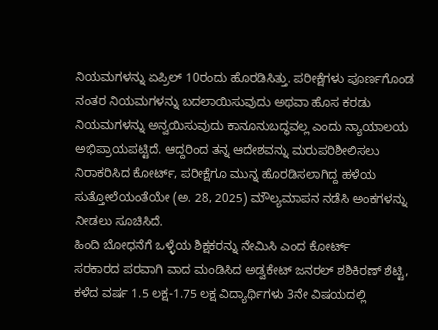ನಿಯಮಗಳನ್ನು ಏಪ್ರಿಲ್ 10ರಂದು ಹೊರಡಿಸಿತ್ತು. ಪರೀಕ್ಷೆಗಳು ಪೂರ್ಣಗೊಂಡ ನಂತರ ನಿಯಮಗಳನ್ನು ಬದಲಾಯಿಸುವುದು ಅಥವಾ ಹೊಸ ಕರಡು ನಿಯಮಗಳನ್ನು ಅನ್ವಯಿಸುವುದು ಕಾನೂನುಬದ್ಧವಲ್ಲ ಎಂದು ನ್ಯಾಯಾಲಯ ಅಭಿಪ್ರಾಯಪಟ್ಟಿದೆ. ಆದ್ದರಿಂದ ತನ್ನ ಆದೇಶವನ್ನು ಮರುಪರಿಶೀಲಿಸಲು ನಿರಾಕರಿಸಿದ ಕೋರ್ಟ್, ಪರೀಕ್ಷೆಗೂ ಮುನ್ನ ಹೊರಡಿಸಲಾಗಿದ್ದ ಹಳೆಯ ಸುತ್ತೋಲೆಯಂತೆಯೇ (ಅ. 28, 2025) ಮೌಲ್ಯಮಾಪನ ನಡೆಸಿ ಅಂಕಗಳನ್ನು ನೀಡಲು ಸೂಚಿಸಿದೆ.
ಹಿಂದಿ ಬೋಧನೆಗೆ ಒಳ್ಳೆಯ ಶಿಕ್ಷಕರನ್ನು ನೇಮಿಸಿ ಎಂದ ಕೋರ್ಟ್
ಸರಕಾರದ ಪರವಾಗಿ ವಾದ ಮಂಡಿಸಿದ ಅಡ್ವಕೇಟ್ ಜನರಲ್ ಶಶಿಕಿರಣ್ ಶೆಟ್ಟಿ, ಕಳೆದ ವರ್ಷ 1.5 ಲಕ್ಷ-1.75 ಲಕ್ಷ ವಿದ್ಯಾರ್ಥಿಗಳು 3ನೇ ವಿಷಯದಲ್ಲಿ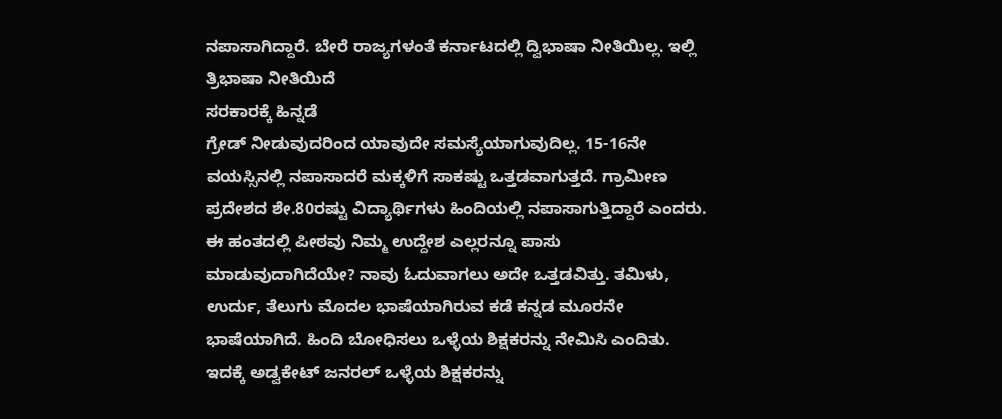ನಪಾಸಾಗಿದ್ದಾರೆ. ಬೇರೆ ರಾಜ್ಯಗಳಂತೆ ಕರ್ನಾಟದಲ್ಲಿ ದ್ವಿಭಾಷಾ ನೀತಿಯಿಲ್ಲ. ಇಲ್ಲಿ ತ್ರಿಭಾಷಾ ನೀತಿಯಿದೆ
ಸರಕಾರಕ್ಕೆ ಹಿನ್ನಡೆ
ಗ್ರೇಡ್ ನೀಡುವುದರಿಂದ ಯಾವುದೇ ಸಮಸ್ಯೆಯಾಗುವುದಿಲ್ಲ. 15-16ನೇ ವಯಸ್ಸಿನಲ್ಲಿ ನಪಾಸಾದರೆ ಮಕ್ಕಳಿಗೆ ಸಾಕಷ್ಟು ಒತ್ತಡವಾಗುತ್ತದೆ. ಗ್ರಾಮೀಣ ಪ್ರದೇಶದ ಶೇ.80ರಷ್ಟು ವಿದ್ಯಾರ್ಥಿಗಳು ಹಿಂದಿಯಲ್ಲಿ ನಪಾಸಾಗುತ್ತಿದ್ದಾರೆ ಎಂದರು. ಈ ಹಂತದಲ್ಲಿ ಪೀಠವು ನಿಮ್ಮ ಉದ್ದೇಶ ಎಲ್ಲರನ್ನೂ ಪಾಸು ಮಾಡುವುದಾಗಿದೆಯೇ? ನಾವು ಓದುವಾಗಲು ಅದೇ ಒತ್ತಡವಿತ್ತು. ತಮಿಳು, ಉರ್ದು, ತೆಲುಗು ಮೊದಲ ಭಾಷೆಯಾಗಿರುವ ಕಡೆ ಕನ್ನಡ ಮೂರನೇ ಭಾಷೆಯಾಗಿದೆ. ಹಿಂದಿ ಬೋಧಿಸಲು ಒಳ್ಳೆಯ ಶಿಕ್ಷಕರನ್ನು ನೇಮಿಸಿ ಎಂದಿತು. ಇದಕ್ಕೆ ಅಡ್ವಕೇಟ್ ಜನರಲ್ ಒಳ್ಳೆಯ ಶಿಕ್ಷಕರನ್ನು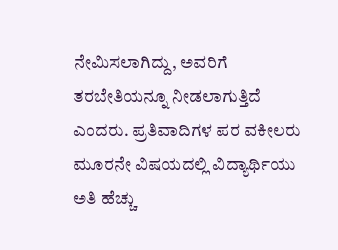ನೇಮಿಸಲಾಗಿದ್ದು, ಅವರಿಗೆ ತರಬೇತಿಯನ್ನೂ ನೀಡಲಾಗುತ್ತಿದೆ ಎಂದರು. ಪ್ರತಿವಾದಿಗಳ ಪರ ವಕೀಲರು ಮೂರನೇ ವಿಷಯದಲ್ಲಿ ವಿದ್ಯಾರ್ಥಿಯು ಅತಿ ಹೆಚ್ಚು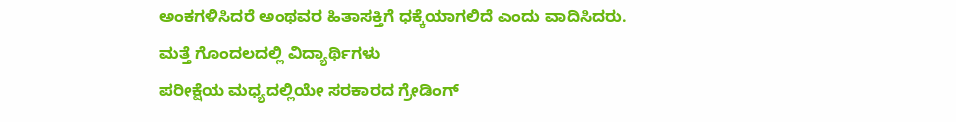ಅಂಕಗಳಿಸಿದರೆ ಅಂಥವರ ಹಿತಾಸಕ್ತಿಗೆ ಧಕ್ಕೆಯಾಗಲಿದೆ ಎಂದು ವಾದಿಸಿದರು.
ಮತ್ತೆ ಗೊಂದಲದಲ್ಲಿ ವಿದ್ಯಾರ್ಥಿಗಳು
ಪರೀಕ್ಷೆಯ ಮಧ್ಯದಲ್ಲಿಯೇ ಸರಕಾರದ ಗ್ರೇಡಿಂಗ್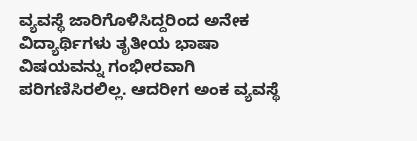ವ್ಯವಸ್ಥೆ ಜಾರಿಗೊಳಿಸಿದ್ದರಿಂದ ಅನೇಕ ವಿದ್ಯಾರ್ಥಿಗಳು ತೃತೀಯ ಭಾಷಾ ವಿಷಯವನ್ನು ಗಂಭೀರವಾಗಿ ಪರಿಗಣಿಸಿರಲಿಲ್ಲ. ಆದರೀಗ ಅಂಕ ವ್ಯವಸ್ಥೆ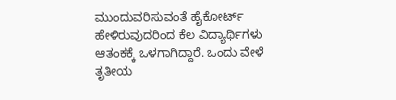ಮುಂದುವರಿಸುವಂತೆ ಹೈಕೋರ್ಟ್ ಹೇಳಿರುವುದರಿಂದ ಕೆಲ ವಿದ್ಯಾರ್ಥಿಗಳು ಆತಂಕಕ್ಕೆ ಒಳಗಾಗಿದ್ದಾರೆ. ಒಂದು ವೇಳೆ ತೃತೀಯ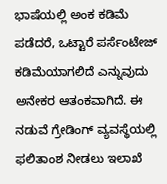ಭಾಷೆಯಲ್ಲಿ ಅಂಕ ಕಡಿಮೆ ಪಡೆದರೆ, ಒಟ್ಟಾರೆ ಪರ್ಸೆಂಟೇಜ್ ಕಡಿಮೆಯಾಗಲಿದೆ ಎನ್ನುವುದು ಅನೇಕರ ಆತಂಕವಾಗಿದೆ. ಈ ನಡುವೆ ಗ್ರೇಡಿಂಗ್ ವ್ಯವಸ್ಥೆಯಲ್ಲಿ ಫಲಿತಾಂಶ ನೀಡಲು ಇಲಾಖೆ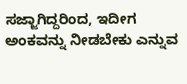ಸಜ್ಜಾಗಿದ್ದರಿಂದ, ಇದೀಗ ಅಂಕವನ್ನು ನೀಡಬೇಕು ಎನ್ನುವ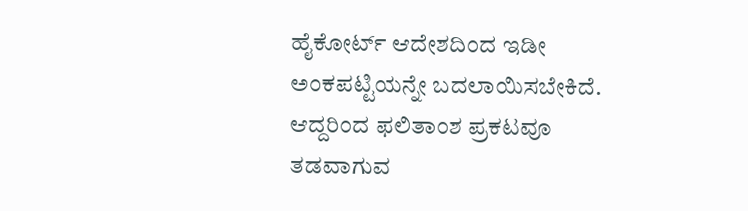ಹೈಕೋರ್ಟ್ ಆದೇಶದಿಂದ ಇಡೀ ಅಂಕಪಟ್ಟಿಯನ್ನೇ ಬದಲಾಯಿಸಬೇಕಿದೆ. ಆದ್ದರಿಂದ ಫಲಿತಾಂಶ ಪ್ರಕಟವೂ ತಡವಾಗುವ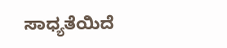ಸಾಧ್ಯತೆಯಿದೆ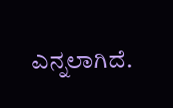ಎನ್ನಲಾಗಿದೆ.